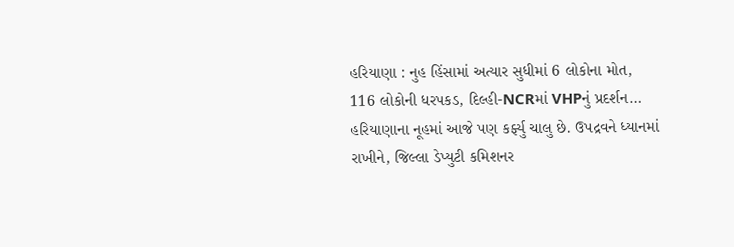હરિયાણા : નુહ હિંસામાં અત્યાર સુધીમાં 6 લોકોના મોત, 116 લોકોની ધરપકડ, દિલ્હી-NCRમાં VHPનું પ્રદર્શન…
હરિયાણાના નૂહમાં આજે પણ કર્ફ્યુ ચાલુ છે. ઉપદ્રવને ધ્યાનમાં રાખીને, જિલ્લા ડેપ્યુટી કમિશનર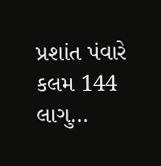પ્રશાંત પંવારે કલમ 144 લાગુ…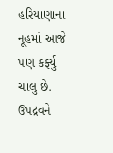હરિયાણાના નૂહમાં આજે પણ કર્ફ્યુ ચાલુ છે. ઉપદ્રવને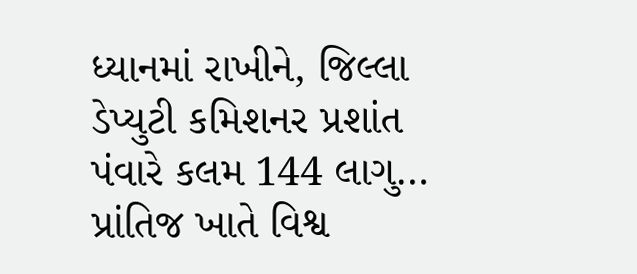ધ્યાનમાં રાખીને, જિલ્લા ડેપ્યુટી કમિશનર પ્રશાંત પંવારે કલમ 144 લાગુ…
પ્રાંતિજ ખાતે વિશ્વ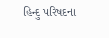હિન્દુ પરિષદના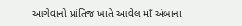આગેવાનો પ્રાંતિજ ખાતે આવેલ માઁ અંબાના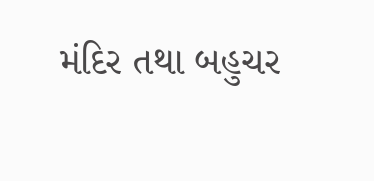મંદિર તથા બહુચર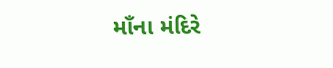માઁના મંદિરે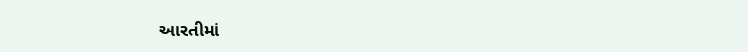આરતીમાં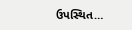ઉપસ્થિત…